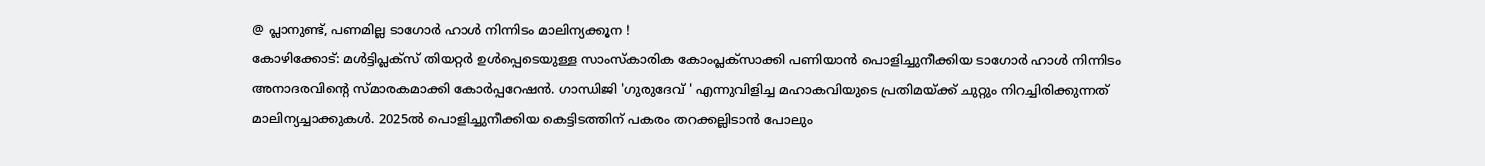@ പ്ലാനുണ്ട്, പണമില്ല ടാഗോർ ഹാൾ നിന്നിടം മാലിന്യക്കൂന !
കോഴിക്കോട്: മൾട്ടിപ്ലക്സ് തിയറ്റർ ഉൾപ്പെടെയുള്ള സാംസ്കാരിക കോംപ്ലക്സാക്കി പണിയാൻ പൊളിച്ചുനീക്കിയ ടാഗോർ ഹാൾ നിന്നിടം അനാദരവിന്റെ സ്മാരകമാക്കി കോർപ്പറേഷൻ. ഗാന്ധിജി 'ഗുരുദേവ് ' എന്നുവിളിച്ച മഹാകവിയുടെ പ്രതിമയ്ക്ക് ചുറ്റും നിറച്ചിരിക്കുന്നത് മാലിന്യച്ചാക്കുകൾ. 2025ൽ പൊളിച്ചുനീക്കിയ കെട്ടിടത്തിന് പകരം തറക്കല്ലിടാൻ പോലും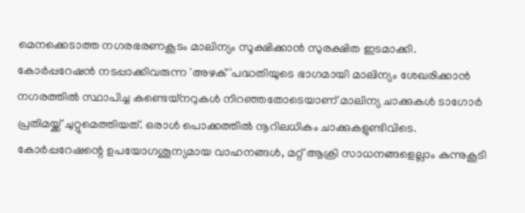മെനക്കെടാത്ത നഗരഭരണകൂടം മാലിന്യം സൂക്ഷിക്കാൻ സുരക്ഷിത ഇടമാക്കി. കോർപ്പറേഷൻ നടപ്പാക്കിവരുന്ന 'അഴക്'പദ്ധതിയുടെ ഭാഗമായി മാലിന്യം ശേഖരിക്കാൻ നഗരത്തിൽ സ്ഥാപിച്ച കണ്ടെയ്നറുകൾ നിറഞ്ഞതോടെയാണ് മാലിന്യ ചാക്കുകൾ ടാഗോർ പ്രതിമയ്ക്ക് ചുറ്റുമെത്തിയത്. ഒരാൾ പൊക്കത്തിൽ നൂറിലധികം ചാക്കുകളുണ്ടിവിടെ. കോർപ്പറേഷന്റെ ഉപയോഗശൂന്യമായ വാഹനങ്ങൾ, മറ്റ് ആക്രി സാധനങ്ങളെല്ലാം കുന്നുകൂടി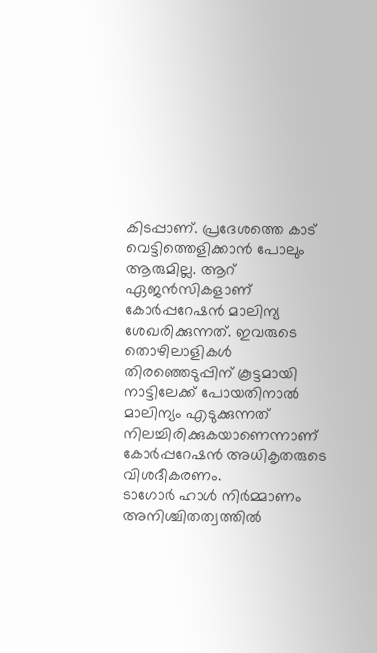കിടപ്പാണ്. പ്രദേശത്തെ കാട് വെട്ടിത്തെളിക്കാൻ പോലും ആരുമില്ല. ആറ് ഏജൻസികളാണ് കോർപ്പറേഷൻ മാലിന്യ ശേഖരിക്കുന്നത്. ഇവരുടെ തൊഴിലാളികൾ തിരഞ്ഞെടുപ്പിന് കൂട്ടമായി നാട്ടിലേക്ക് പോയതിനാൽ മാലിന്യം എടുക്കുന്നത് നിലച്ചിരിക്കുകയാണെന്നാണ് കോർപ്പറേഷൻ അധികൃതരുടെ വിശദീകരണം.
ടാഗോർ ഹാൾ നിർമ്മാണം
അനിശ്ചിതത്വത്തിൽ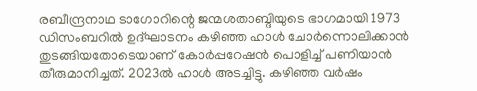രബീന്ദ്രനാഥ ടാഗോറിന്റെ ജന്മശതാബ്ദിയുടെ ഭാഗമായി 1973 ഡിസംബറിൽ ഉദ്ഘാടനം കഴിഞ്ഞ ഹാൾ ചോർന്നൊലിക്കാൻ തുടങ്ങിയതോടെയാണ് കോർപ്പറേഷൻ പൊളിച്ച് പണിയാൻ തീരുമാനിച്ചത്. 2023ൽ ഹാൾ അടച്ചിട്ടു. കഴിഞ്ഞ വർഷം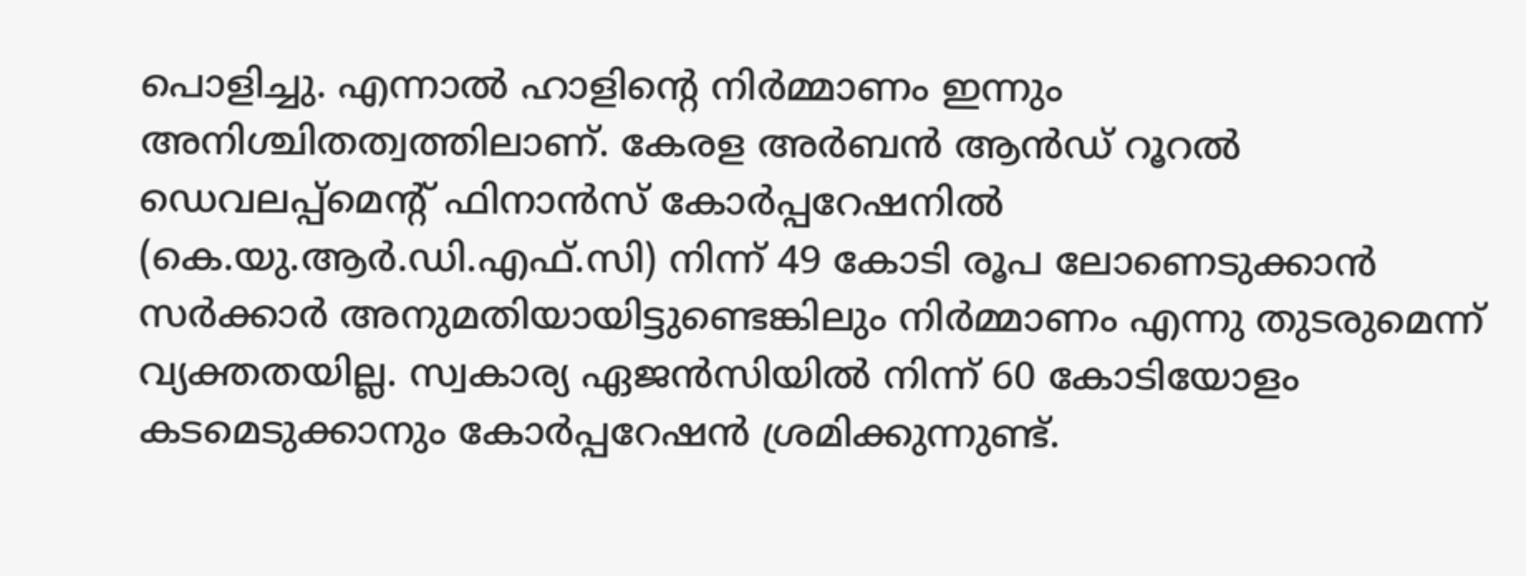പൊളിച്ചു. എന്നാൽ ഹാളിന്റെ നിർമ്മാണം ഇന്നും അനിശ്ചിതത്വത്തിലാണ്. കേരള അർബൻ ആൻഡ് റൂറൽ ഡെവലപ്പ്മെന്റ് ഫിനാൻസ് കോർപ്പറേഷനിൽ (കെ.യു.ആർ.ഡി.എഫ്.സി) നിന്ന് 49 കോടി രൂപ ലോണെടുക്കാൻ സർക്കാർ അനുമതിയായിട്ടുണ്ടെങ്കിലും നിർമ്മാണം എന്നു തുടരുമെന്ന് വ്യക്തതയില്ല. സ്വകാര്യ ഏജൻസിയിൽ നിന്ന് 60 കോടിയോളം കടമെടുക്കാനും കോർപ്പറേഷൻ ശ്രമിക്കുന്നുണ്ട്.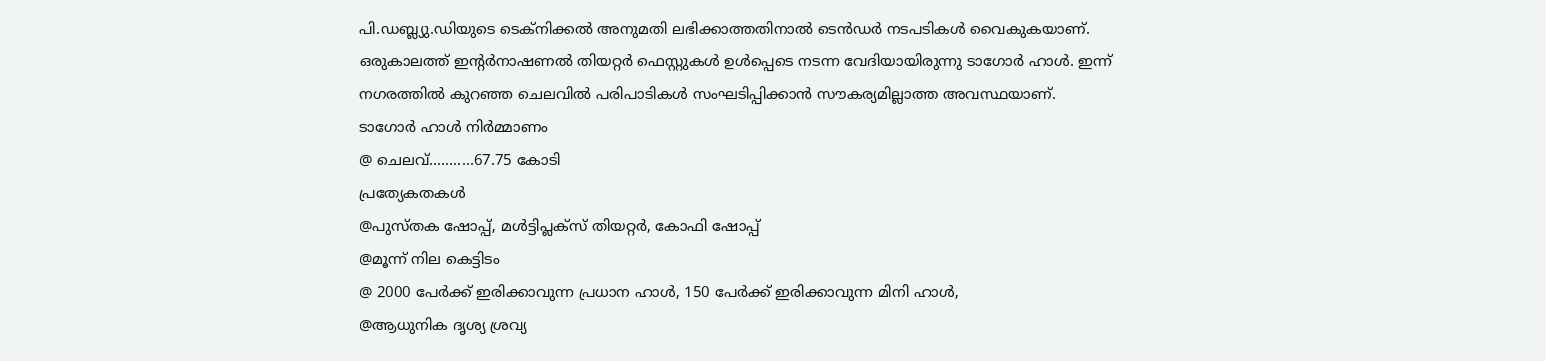പി.ഡബ്ല്യു.ഡിയുടെ ടെക്നിക്കൽ അനുമതി ലഭിക്കാത്തതിനാൽ ടെൻഡർ നടപടികൾ വൈകുകയാണ്. ഒരുകാലത്ത് ഇന്റർനാഷണൽ തിയറ്റർ ഫെസ്റ്റുകൾ ഉൾപ്പെടെ നടന്ന വേദിയായിരുന്നു ടാഗോർ ഹാൾ. ഇന്ന് നഗരത്തിൽ കുറഞ്ഞ ചെലവിൽ പരിപാടികൾ സംഘടിപ്പിക്കാൻ സൗകര്യമില്ലാത്ത അവസ്ഥയാണ്.
ടാഗോർ ഹാൾ നിർമ്മാണം
@ ചെലവ്...........67.75 കോടി
പ്രത്യേകതകൾ
@പുസ്തക ഷോപ്പ്, മൾട്ടിപ്ലക്സ് തിയറ്റർ, കോഫി ഷോപ്പ്
@മൂന്ന് നില കെട്ടിടം
@ 2000 പേർക്ക് ഇരിക്കാവുന്ന പ്രധാന ഹാൾ, 150 പേർക്ക് ഇരിക്കാവുന്ന മിനി ഹാൾ,
@ആധുനിക ദൃശ്യ ശ്രവ്യ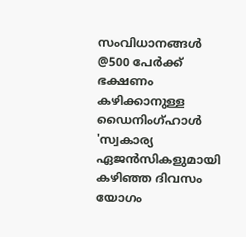സംവിധാനങ്ങൾ
@500 പേർക്ക് ഭക്ഷണം കഴിക്കാനുള്ള ഡൈനിംഗ്ഹാൾ
'സ്വകാര്യ ഏജൻസികളുമായി കഴിഞ്ഞ ദിവസം യോഗം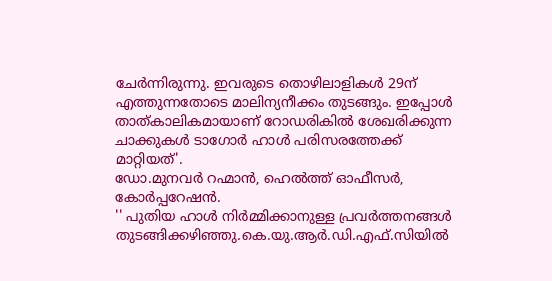ചേർന്നിരുന്നു. ഇവരുടെ തൊഴിലാളികൾ 29ന് എത്തുന്നതോടെ മാലിന്യനീക്കം തുടങ്ങും. ഇപ്പോൾ താത്കാലികമായാണ് റോഡരികിൽ ശേഖരിക്കുന്ന ചാക്കുകൾ ടാഗോർ ഹാൾ പരിസരത്തേക്ക് മാറ്റിയത്'.
ഡോ.മുനവർ റഹ്മാൻ, ഹെൽത്ത് ഓഫീസർ, കോർപ്പറേഷൻ.
'' പുതിയ ഹാൾ നിർമ്മിക്കാനുള്ള പ്രവർത്തനങ്ങൾ തുടങ്ങിക്കഴിഞ്ഞു.കെ.യു.ആർ.ഡി.എഫ്.സിയിൽ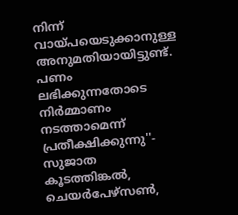നിന്ന് വായ്പയെടുക്കാനുള്ള അനുമതിയായിട്ടുണ്ട്. പണം ലഭിക്കുന്നതോടെ നിർമ്മാണം നടത്താമെന്ന് പ്രതീക്ഷിക്കുന്നു''- സുജാത കൂടത്തിങ്കൽ, ചെയർപേഴ്സൺ,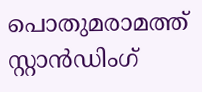പൊതുമരാമത്ത് സ്റ്റാൻഡിംഗ്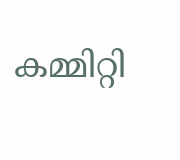കമ്മിറ്റി